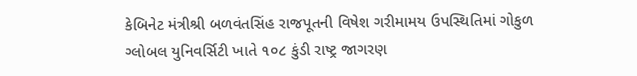કેબિનેટ મંત્રીશ્રી બળવંતસિંહ રાજપૂતની વિષેશ ગરીમામય ઉપસ્થિતિમાં ગોકુળ ગ્લોબલ યુનિવર્સિટી ખાતે ૧૦૮ કુંડી રાષ્ટ્ર જાગરણ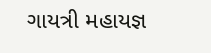ગાયત્રી મહાયજ્ઞ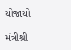યોજાયો

મંત્રીશ્રી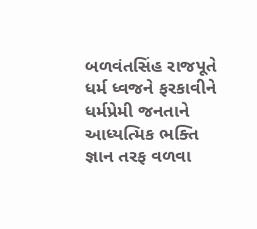બળવંતસિંહ રાજપૂતે ધર્મ ધ્વજને ફરકાવીને ધર્મપ્રેમી જનતાને આધ્યત્મિક ભક્તિ જ્ઞાન તરફ વળવા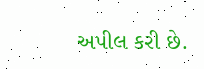અપીલ કરી છે.